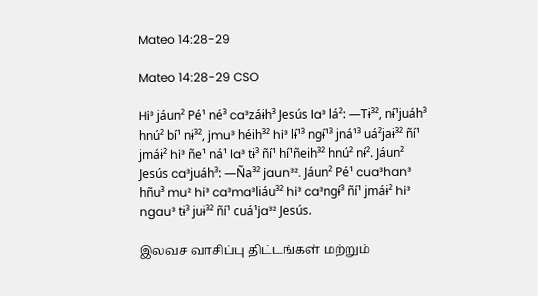Mateo 14:28-29

Mateo 14:28-29 CSO

Hi³ jáun² Pé¹ né³ ca³záɨh³ Jesús la³ lá²: ―Tɨ³², nɨ́¹juáh³ hnú² bí¹ nɨ³², jmu³ héih³² hi³ lɨ́¹³ ngɨ́¹³ jná¹³ uá²jaɨ³² ñí¹ jmáɨ² hi³ ñe¹ ná¹ la³ tɨ³ ñí¹ hí¹ñeih³² hnú² nɨ́². Jáun² Jesús ca³juáh³: ―Ña³² jaun³². Jáun² Pé¹ cua³han³ hñu³ mu² hi³ ca³ma³liáu³² hi³ ca³ngɨ́³ ñí¹ jmáɨ² hi³ ngau³ tɨ³ juɨ³² ñí¹ cuá¹ja³² Jesús.

இலவச வாசிப்பு திட்டங்கள் மற்றும்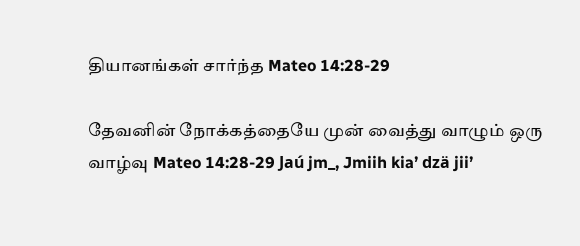தியானங்கள் சார்ந்த Mateo 14:28-29

தேவனின் நோக்கத்தையே முன் வைத்து வாழும் ஒரு வாழ்வு Mateo 14:28-29 Jaú jm_, Jmiih kia’ dzä jii’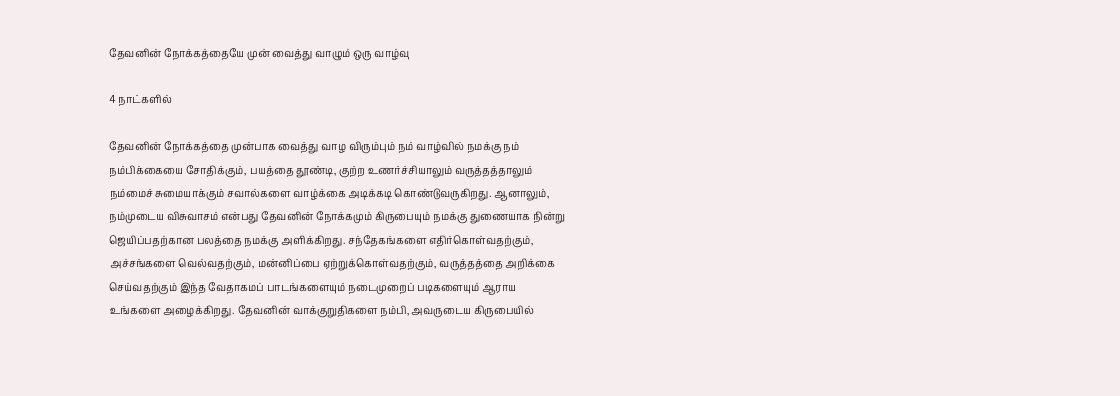தேவனின் நோக்கத்தையே முன் வைத்து வாழும் ஒரு வாழ்வு

4 நாட்களில்

தேவனின் நோக்கத்தை முன்பாக வைத்து வாழ விரும்பும் நம் வாழ்வில் நமக்கு நம் நம்பிக்கையை சோதிக்கும், பயத்தை தூண்டி, குற்ற உணர்ச்சியாலும் வருத்தத்தாலும் நம்மைச் சுமையாக்கும் சவால்களை வாழ்க்கை அடிக்கடி கொண்டுவருகிறது. ஆனாலும், நம்முடைய விசுவாசம் என்பது தேவனின் நோக்கமும் கிருபையும் நமக்கு துணையாக நின்று ஜெயிப்பதற்கான பலத்தை நமக்கு அளிக்கிறது. சந்தேகங்களை எதிர்கொள்வதற்கும், அச்சங்களை வெல்வதற்கும், மன்னிப்பை ஏற்றுக்கொள்வதற்கும், வருத்தத்தை அறிக்கை செய்வதற்கும் இந்த வேதாகமப் பாடங்களையும் நடைமுறைப் படிகளையும் ஆராய உங்களை அழைக்கிறது. தேவனின் வாக்குறுதிகளை நம்பி, அவருடைய கிருபையில்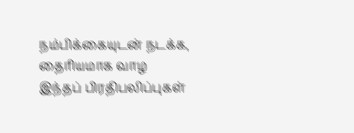நம்பிக்கையுடன் நடக்க, தைரியமாக வாழ இந்தப் பிரதிபலிப்புகள்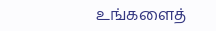உங்களைத்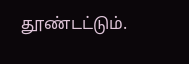தூண்டட்டும்.